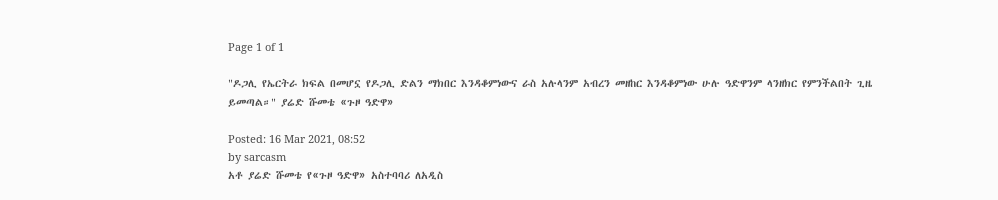Page 1 of 1

"ዶጋሊ የኤርትራ ክፍል በመሆኗ የዶጋሊ ድልን ማክበር እንዳቆምነውና ራስ አሉላንም አብረን መዘከር እንዳቆምነው ሁሉ ዓድዋንም ላንዘክር የምንችልበት ጊዜ ይመጣል።" ያሬድ ሹመቴ «ጉዞ ዓድዋ»

Posted: 16 Mar 2021, 08:52
by sarcasm
አቶ ያሬድ ሹመቴ የ«ጉዞ ዓድዋ» አስተባባሪ ለአዲስ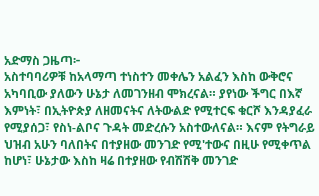አድማስ ጋዜጣ፦
አስተባባሪዎቹ ከአላማጣ ተነስተን መቀሌን አልፈን እስከ ውቅሮና አካባቢው ያለውን ሁኔታ ለመገንዘብ ሞክረናል። ያየነው ችግር በእኛ እምነት፣ በኢትዮጵያ ለዘመናትና ለትውልድ የሚተርፍ ቁርሾ እንዳያፈራ የሚያሰጋ፣ የስነ-ልቦና ጉዳት መድረሱን አስተውለናል። እናም የትግራይ ህዝብ አሁን ባለበትና በተያዘው መንገድ የሚ'ተውና በዚሁ የሚቀጥል ከሆነ፣ ሁኔታው እስከ ዛሬ በተያዘው የብሽሽቅ መንገድ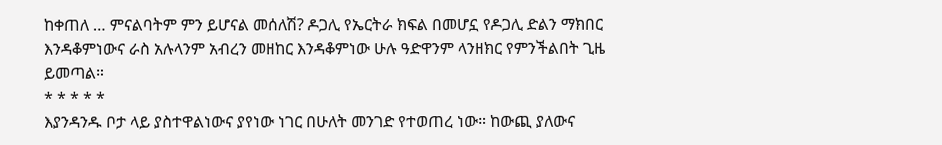ከቀጠለ … ምናልባትም ምን ይሆናል መሰለሽ? ዶጋሊ የኤርትራ ክፍል በመሆኗ የዶጋሊ ድልን ማክበር እንዳቆምነውና ራስ አሉላንም አብረን መዘከር እንዳቆምነው ሁሉ ዓድዋንም ላንዘክር የምንችልበት ጊዜ ይመጣል።
* * * * *
እያንዳንዱ ቦታ ላይ ያስተዋልነውና ያየነው ነገር በሁለት መንገድ የተወጠረ ነው። ከውጪ ያለውና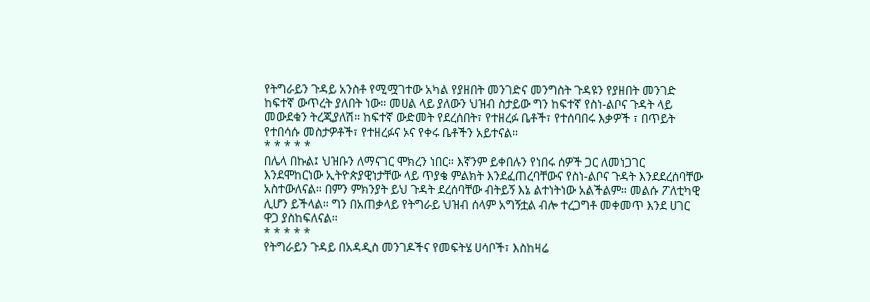የትግራይን ጉዳይ አንስቶ የሚሟገተው አካል የያዘበት መንገድና መንግስት ጉዳዩን የያዘበት መንገድ ከፍተኛ ውጥረት ያለበት ነው። መሀል ላይ ያለውን ህዝብ ስታይው ግን ከፍተኛ የስነ-ልቦና ጉዳት ላይ መውደቁን ትረጂያለሽ። ከፍተኛ ውድመት የደረሰበት፣ የተዘረፉ ቤቶች፣ የተሰባበሩ እቃዎች ፣ በጥይት የተበሳሱ መስታዎቶች፣ የተዘረፉና ኦና የቀሩ ቤቶችን አይተናል።
* * * * *
በሌላ በኩል፤ ህዝቡን ለማናገር ሞክረን ነበር። እኛንም ይቀበሉን የነበሩ ሰዎች ጋር ለመነጋገር እንደሞከርነው ኢትዮጵያዊነታቸው ላይ ጥያቄ ምልክት እንደፈጠረባቸውና የስነ-ልቦና ጉዳት እንደደረሰባቸው አስተውለናል። በምን ምክንያት ይህ ጉዳት ደረሰባቸው ብትይኝ እኔ ልተነትነው አልችልም። መልሱ ፖለቲካዊ ሊሆን ይችላል። ግን በአጠቃላይ የትግራይ ህዝብ ሰላም አግኝቷል ብሎ ተረጋግቶ መቀመጥ እንደ ሀገር ዋጋ ያስከፍለናል።
* * * * *
የትግራይን ጉዳይ በአዳዲስ መንገዶችና የመፍትሄ ሀሳቦች፣ እስከዛሬ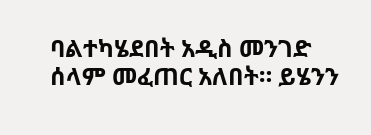ባልተካሄደበት አዲስ መንገድ ሰላም መፈጠር አለበት። ይሄንን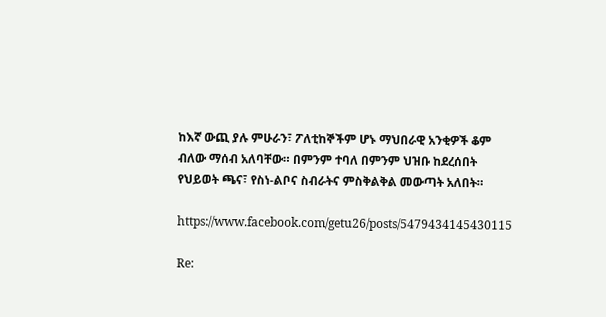ከእኛ ውጪ ያሉ ምሁራን፣ ፖለቲከኞችም ሆኑ ማህበራዊ አንቂዎች ቆም ብለው ማሰብ አለባቸው። በምንም ተባለ በምንም ህዝቡ ከደረሰበት የህይወት ጫና፣ የስነ-ልቦና ስብራትና ምስቅልቅል መውጣት አለበት።

https://www.facebook.com/getu26/posts/5479434145430115

Re: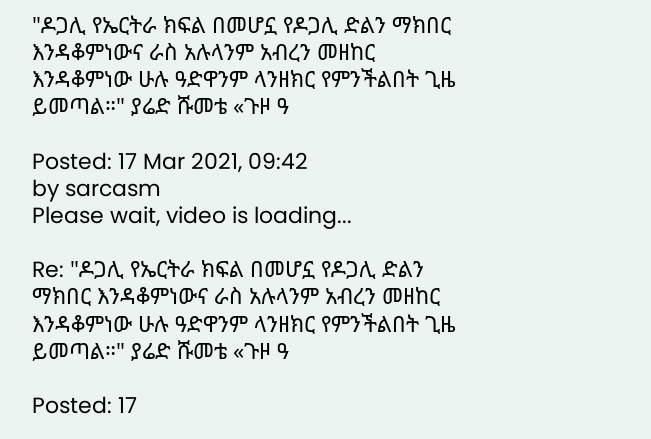"ዶጋሊ የኤርትራ ክፍል በመሆኗ የዶጋሊ ድልን ማክበር እንዳቆምነውና ራስ አሉላንም አብረን መዘከር እንዳቆምነው ሁሉ ዓድዋንም ላንዘክር የምንችልበት ጊዜ ይመጣል።" ያሬድ ሹመቴ «ጉዞ ዓ

Posted: 17 Mar 2021, 09:42
by sarcasm
Please wait, video is loading...

Re: "ዶጋሊ የኤርትራ ክፍል በመሆኗ የዶጋሊ ድልን ማክበር እንዳቆምነውና ራስ አሉላንም አብረን መዘከር እንዳቆምነው ሁሉ ዓድዋንም ላንዘክር የምንችልበት ጊዜ ይመጣል።" ያሬድ ሹመቴ «ጉዞ ዓ

Posted: 17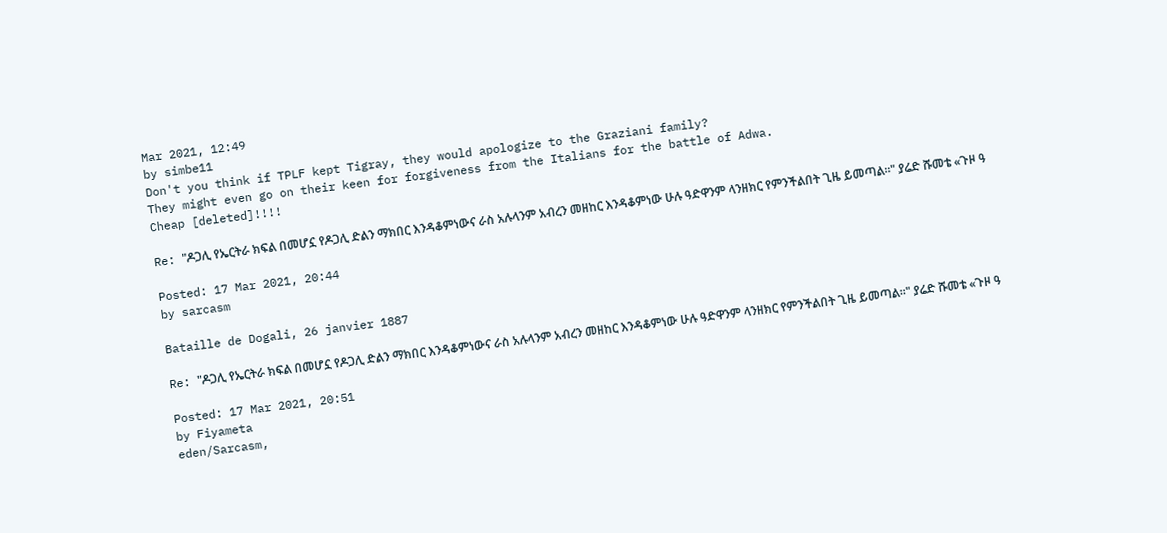Mar 2021, 12:49
by simbe11
Don't you think if TPLF kept Tigray, they would apologize to the Graziani family?
They might even go on their keen for forgiveness from the Italians for the battle of Adwa.
Cheap [deleted]!!!!

Re: "ዶጋሊ የኤርትራ ክፍል በመሆኗ የዶጋሊ ድልን ማክበር እንዳቆምነውና ራስ አሉላንም አብረን መዘከር እንዳቆምነው ሁሉ ዓድዋንም ላንዘክር የምንችልበት ጊዜ ይመጣል።" ያሬድ ሹመቴ «ጉዞ ዓ

Posted: 17 Mar 2021, 20:44
by sarcasm

Bataille de Dogali, 26 janvier 1887

Re: "ዶጋሊ የኤርትራ ክፍል በመሆኗ የዶጋሊ ድልን ማክበር እንዳቆምነውና ራስ አሉላንም አብረን መዘከር እንዳቆምነው ሁሉ ዓድዋንም ላንዘክር የምንችልበት ጊዜ ይመጣል።" ያሬድ ሹመቴ «ጉዞ ዓ

Posted: 17 Mar 2021, 20:51
by Fiyameta
eden/Sarcasm,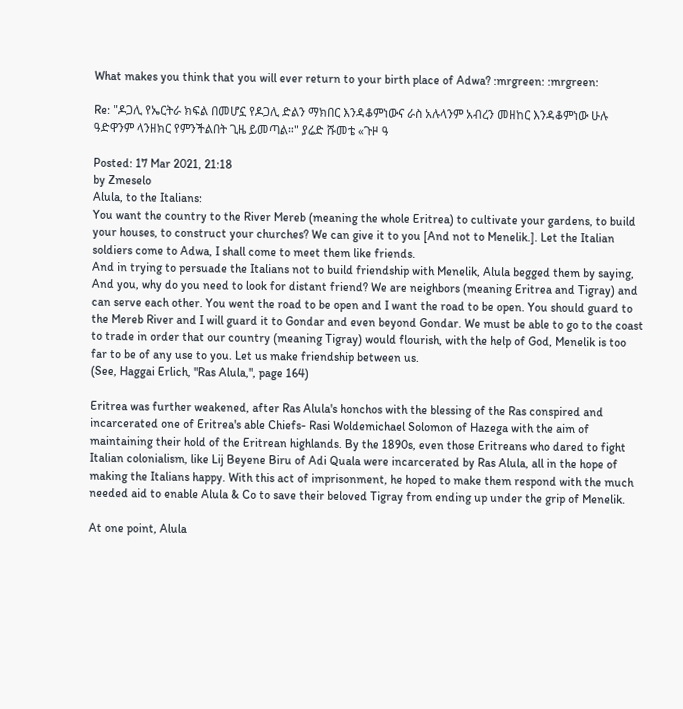What makes you think that you will ever return to your birth place of Adwa? :mrgreen: :mrgreen:

Re: "ዶጋሊ የኤርትራ ክፍል በመሆኗ የዶጋሊ ድልን ማክበር እንዳቆምነውና ራስ አሉላንም አብረን መዘከር እንዳቆምነው ሁሉ ዓድዋንም ላንዘክር የምንችልበት ጊዜ ይመጣል።" ያሬድ ሹመቴ «ጉዞ ዓ

Posted: 17 Mar 2021, 21:18
by Zmeselo
Alula, to the Italians:
You want the country to the River Mereb (meaning the whole Eritrea) to cultivate your gardens, to build your houses, to construct your churches? We can give it to you [And not to Menelik.]. Let the Italian soldiers come to Adwa, I shall come to meet them like friends.
And in trying to persuade the Italians not to build friendship with Menelik, Alula begged them by saying,
And you, why do you need to look for distant friend? We are neighbors (meaning Eritrea and Tigray) and can serve each other. You went the road to be open and I want the road to be open. You should guard to the Mereb River and I will guard it to Gondar and even beyond Gondar. We must be able to go to the coast to trade in order that our country (meaning Tigray) would flourish, with the help of God, Menelik is too far to be of any use to you. Let us make friendship between us.
(See, Haggai Erlich, "Ras Alula,", page 164)

Eritrea was further weakened, after Ras Alula's honchos with the blessing of the Ras conspired and incarcerated one of Eritrea's able Chiefs- Rasi Woldemichael Solomon of Hazega with the aim of maintaining their hold of the Eritrean highlands. By the 1890s, even those Eritreans who dared to fight Italian colonialism, like Lij Beyene Biru of Adi Quala were incarcerated by Ras Alula, all in the hope of making the Italians happy. With this act of imprisonment, he hoped to make them respond with the much needed aid to enable Alula & Co to save their beloved Tigray from ending up under the grip of Menelik.

At one point, Alula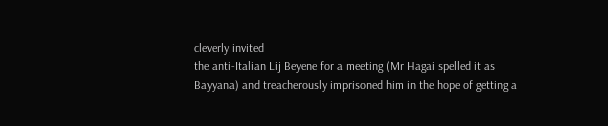cleverly invited
the anti-Italian Lij Beyene for a meeting (Mr Hagai spelled it as Bayyana) and treacherously imprisoned him in the hope of getting a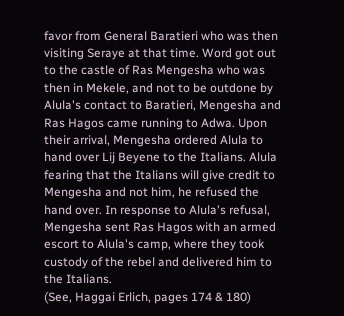favor from General Baratieri who was then visiting Seraye at that time. Word got out to the castle of Ras Mengesha who was then in Mekele, and not to be outdone by Alula's contact to Baratieri, Mengesha and Ras Hagos came running to Adwa. Upon their arrival, Mengesha ordered Alula to hand over Lij Beyene to the Italians. Alula fearing that the Italians will give credit to Mengesha and not him, he refused the hand over. In response to Alula's refusal, Mengesha sent Ras Hagos with an armed escort to Alula's camp, where they took custody of the rebel and delivered him to the Italians.
(See, Haggai Erlich, pages 174 & 180)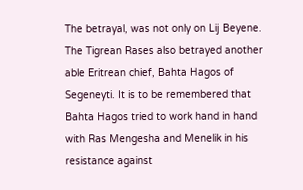The betrayal, was not only on Lij Beyene. The Tigrean Rases also betrayed another able Eritrean chief, Bahta Hagos of Segeneyti. It is to be remembered that Bahta Hagos tried to work hand in hand with Ras Mengesha and Menelik in his resistance against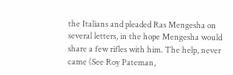the Italians and pleaded Ras Mengesha on several letters, in the hope Mengesha would share a few rifles with him. The help, never came (See Roy Pateman,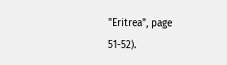"Eritrea", page 51-52).